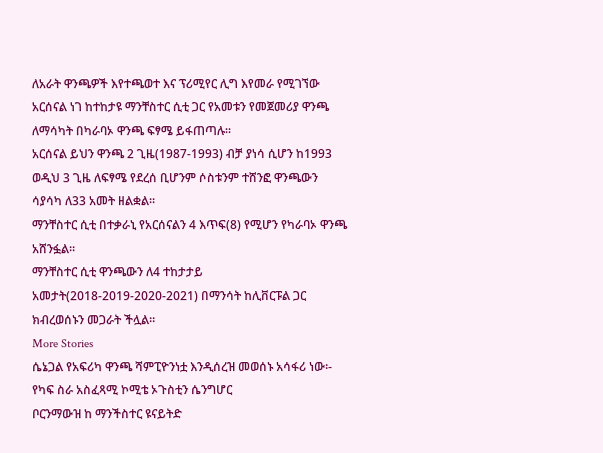ለአራት ዋንጫዎች እየተጫወተ እና ፕሪሚየር ሊግ እየመራ የሚገኘው አርሰናል ነገ ከተከታዩ ማንቸስተር ሲቲ ጋር የአመቱን የመጀመሪያ ዋንጫ ለማሳካት በካራባኦ ዋንጫ ፍፃሜ ይፋጠጣሉ።
አርሰናል ይህን ዋንጫ 2 ጊዜ(1987-1993) ብቻ ያነሳ ሲሆን ከ1993 ወዲህ 3 ጊዜ ለፍፃሜ የደረሰ ቢሆንም ሶስቱንም ተሸንፎ ዋንጫውን ሳያሳካ ለ33 አመት ዘልቋል።
ማንቸስተር ሲቲ በተቃራኒ የአርሰናልን 4 እጥፍ(8) የሚሆን የካራባኦ ዋንጫ አሸንፏል።
ማንቸስተር ሲቲ ዋንጫውን ለ4 ተከታታይ አመታት(2018-2019-2020-2021) በማንሳት ከሊቨርፑል ጋር ክብረወሰኑን መጋራት ችሏል።
More Stories
ሴኔጋል የአፍሪካ ዋንጫ ሻምፒዮንነቷ እንዲሰረዝ መወሰኑ አሳፋሪ ነው፡- የካፍ ስራ አስፈጻሚ ኮሚቴ ኦጉስቲን ሴንግሆር
ቦርንማውዝ ከ ማንችስተር ዩናይትድ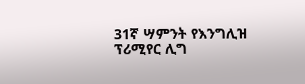31ኛ ሣምንት የእንግሊዝ ፕሪሚየር ሊግ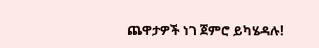ጨዋታዎች ነገ ጀምሮ ይካሄዳሉ!